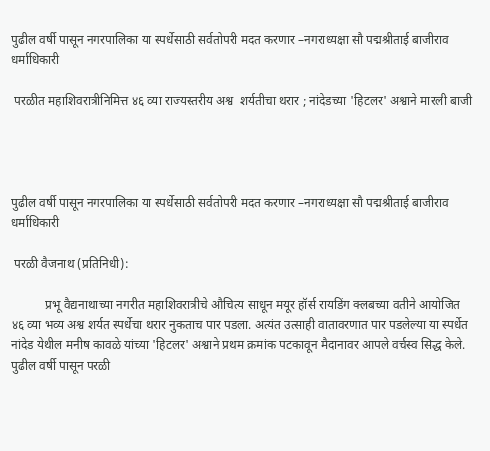पुढील वर्षी पासून नगरपालिका या स्पर्धेसाठी सर्वतोपरी मदत करणार –नगराध्यक्षा सौ पद्मश्रीताई बाजीराव धर्माधिकारी

 परळीत महाशिवरात्रीनिमित्त ४६ व्या राज्यस्तरीय अश्व  शर्यतीचा थरार ; नांदेडच्या 'हिटलर' अश्वाने मारली बाजी




पुढील वर्षी पासून नगरपालिका या स्पर्धेसाठी सर्वतोपरी मदत करणार –नगराध्यक्षा सौ पद्मश्रीताई बाजीराव धर्माधिकारी

 परळी वैजनाथ (प्रतिनिधी):

           प्रभू वैद्यनाथाच्या नगरीत महाशिवरात्रीचे औचित्य साधून मयूर हॉर्स रायडिंग क्लबच्या वतीने आयोजित ४६ व्या भव्य अश्व शर्यत स्पर्धेचा थरार नुकताच पार पडला. अत्यंत उत्साही वातावरणात पार पडलेल्या या स्पर्धेत नांदेड येथील मनीष कावळे यांच्या 'हिटलर' अश्वाने प्रथम क्रमांक पटकावून मैदानावर आपले वर्चस्व सिद्ध केले. पुढील वर्षी पासून परळी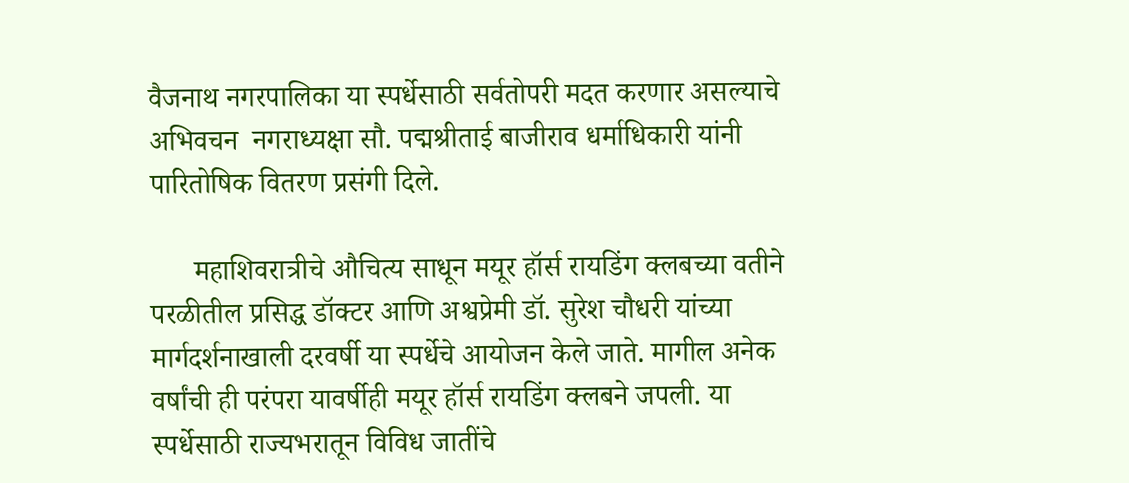वैजनाथ नगरपालिका या स्पर्धेसाठी सर्वतोपरी मदत करणार असल्याचे अभिवचन  नगराध्यक्षा सौ. पद्मश्रीताई बाजीराव धर्माधिकारी यांनी पारितोषिक वितरण प्रसंगी दिले.

      महाशिवरात्रीचे औचित्य साधून मयूर हॉर्स रायडिंग क्लबच्या वतीने परळीतील प्रसिद्ध डॉक्टर आणि अश्वप्रेमी डॉ. सुरेश चौधरी यांच्या मार्गदर्शनाखाली दरवर्षी या स्पर्धेचे आयोजन केले जाते. मागील अनेक वर्षांची ही परंपरा यावर्षीही मयूर हॉर्स रायडिंग क्लबने जपली. या स्पर्धेसाठी राज्यभरातून विविध जातींचे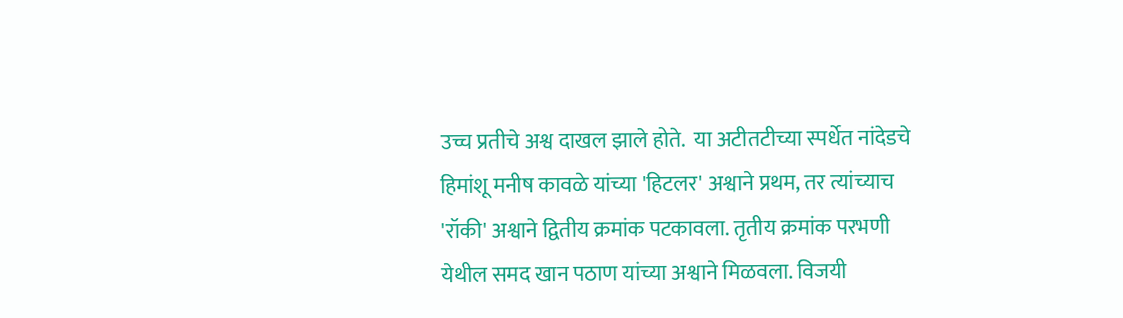उच्च प्रतीचे अश्व दाखल झाले होते.  या अटीतटीच्या स्पर्धेत नांदेडचे हिमांशू मनीष कावळे यांच्या 'हिटलर' अश्वाने प्रथम, तर त्यांच्याच 'रॉकी' अश्वाने द्वितीय क्रमांक पटकावला. तृतीय क्रमांक परभणी येथील समद खान पठाण यांच्या अश्वाने मिळवला. विजयी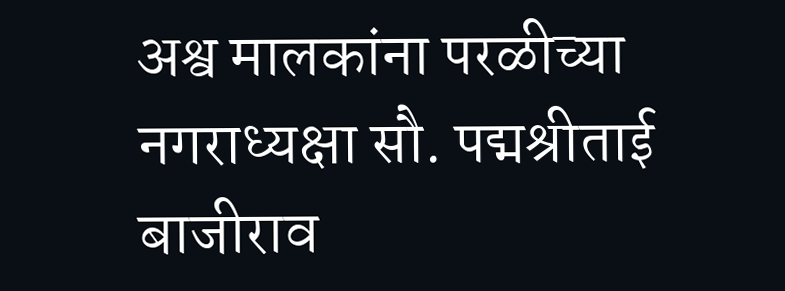अश्व मालकांना परळीच्या नगराध्यक्षा सौ. पद्मश्रीताई बाजीराव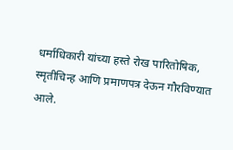धर्माधिकारी यांच्या हस्ते रोख पारितोषिक, स्मृतीचिन्ह आणि प्रमाणपत्र देऊन गौरविण्यात आले.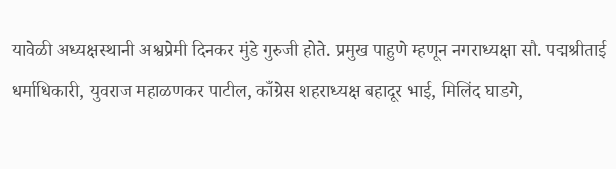यावेळी अध्यक्षस्थानी अश्वप्रेमी दिनकर मुंडे गुरुजी होते. प्रमुख पाहुणे म्हणून नगराध्यक्षा सौ. पद्मश्रीताई धर्माधिकारी, युवराज महाळणकर पाटील, काँग्रेस शहराध्यक्ष बहादूर भाई, मिलिंद घाडगे,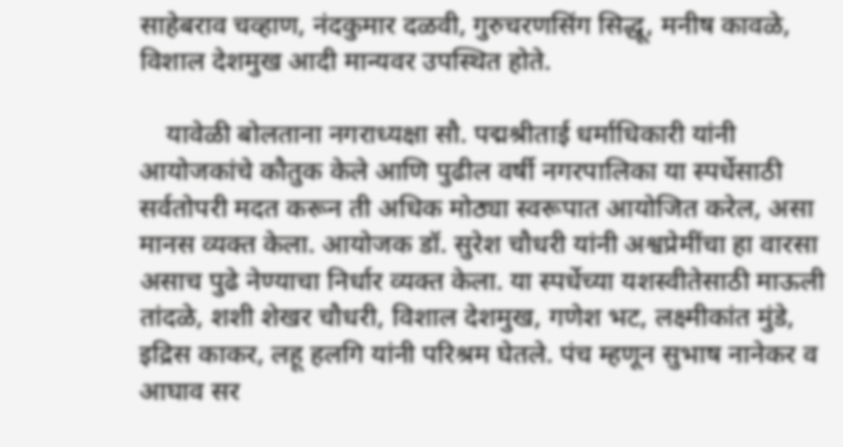साहेबराव चव्हाण, नंदकुमार दळवी, गुरुचरणसिंग सिद्धू, मनीष कावळे, विशाल देशमुख आदी मान्यवर उपस्थित होते.

    यावेळी बोलताना नगराध्यक्षा सौ. पद्मश्रीताई धर्माधिकारी यांनी आयोजकांचे कौतुक केले आणि पुढील वर्षी नगरपालिका या स्पर्धेसाठी सर्वतोपरी मदत करून ती अधिक मोठ्या स्वरूपात आयोजित करेल, असा मानस व्यक्त केला. आयोजक डॉ. सुरेश चौधरी यांनी अश्वप्रेमींचा हा वारसा असाच पुढे नेण्याचा निर्धार व्यक्त केला. या स्पर्धेच्या यशस्वीतेसाठी माऊली तांदळे, शशी शेखर चौधरी, विशाल देशमुख, गणेश भट, लक्ष्मीकांत मुंडे, इद्रिस काकर, लहू हलगि यांनी परिश्रम घेतले. पंच म्हणून सुभाष नानेकर व आघाव सर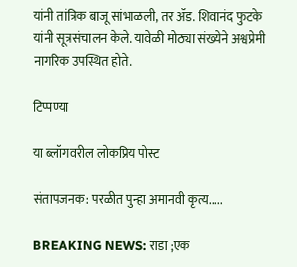यांनी तांत्रिक बाजू सांभाळली, तर ॲड. शिवानंद फुटके यांनी सूत्रसंचालन केले. यावेळी मोठ्या संख्येने अश्वप्रेमी नागरिक उपस्थित होते.

टिप्पण्या

या ब्लॉगवरील लोकप्रिय पोस्ट

संतापजनक: परळीत पुन्हा अमानवी कृत्य.....

BREAKING NEWS: राडा ;एक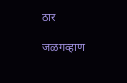ठार

जळगव्हाण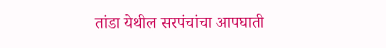तांडा येथील सरपंचांचा आपघाती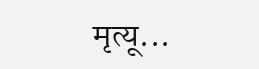मृत्यू...